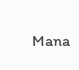Mana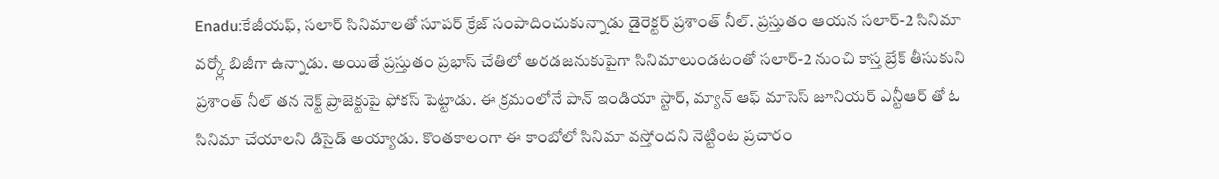Enadu:కేజీయఫ్, సలార్ సినిమాలతో సూపర్ క్రేజ్ సంపాదించుకున్నాడు డైరెక్టర్ ప్రశాంత్ నీల్. ప్రస్తుతం ఆయన సలార్-2 సినిమా వర్క్లో బిజీగా ఉన్నాడు. అయితే ప్రస్తుతం ప్రభాస్ చేతిలో అరడజనుకుపైగా సినిమాలుండటంతో సలార్-2 నుంచి కాస్త బ్రేక్ తీసుకుని ప్రశాంత్ నీల్ తన నెక్ట్ ప్రాజెక్టుపై ఫోకస్ పెట్టాడు. ఈ క్రమంలోనే పాన్ ఇండియా స్టార్, మ్యాన్ ఆఫ్ మాసెస్ జూనియర్ ఎన్టీఆర్ తో ఓ సినిమా చేయాలని డిసైడ్ అయ్యాడు. కొంతకాలంగా ఈ కాంబోలో సినిమా వస్తోందని నెట్టింట ప్రచారం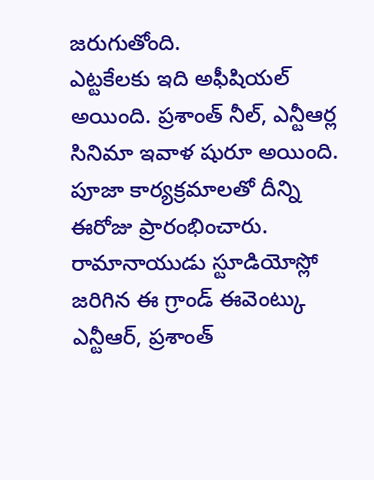జరుగుతోంది.
ఎట్టకేలకు ఇది అఫీషియల్ అయింది. ప్రశాంత్ నీల్, ఎన్టీఆర్ల సినిమా ఇవాళ షురూ అయింది. పూజా కార్యక్రమాలతో దీన్ని ఈరోజు ప్రారంభించారు. రామానాయుడు స్టూడియోస్లో జరిగిన ఈ గ్రాండ్ ఈవెంట్కు ఎన్టీఆర్, ప్రశాంత్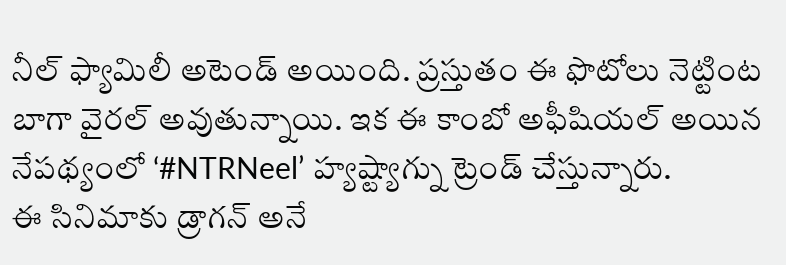నీల్ ఫ్యామిలీ అటెండ్ అయింది. ప్రస్తుతం ఈ ఫొటోలు నెట్టింట బాగా వైరల్ అవుతున్నాయి. ఇక ఈ కాంబో అఫీషియల్ అయిన నేపథ్యంలో ‘#NTRNeel’ హ్యష్ట్యాగ్ను ట్రెండ్ చేస్తున్నారు.
ఈ సినిమాకు డ్రాగన్ అనే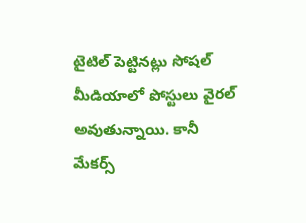టైటిల్ పెట్టినట్లు సోషల్ మీడియాలో పోస్టులు వైరల్ అవుతున్నాయి. కానీ మేకర్స్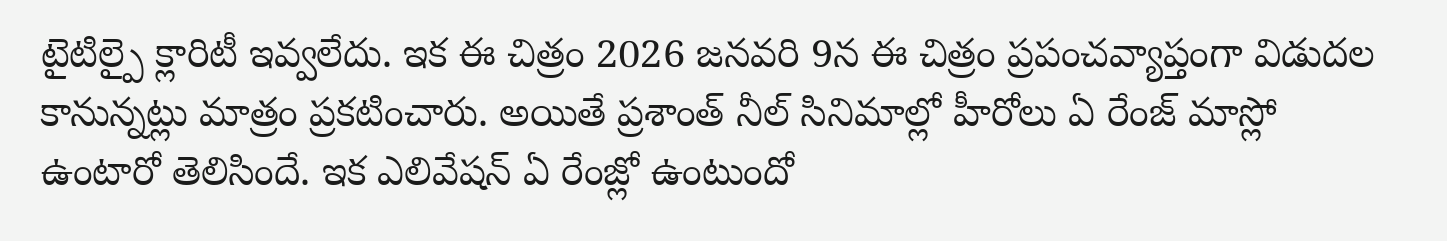టైటిల్పై క్లారిటీ ఇవ్వలేదు. ఇక ఈ చిత్రం 2026 జనవరి 9న ఈ చిత్రం ప్రపంచవ్యాప్తంగా విడుదల కానున్నట్లు మాత్రం ప్రకటించారు. అయితే ప్రశాంత్ నీల్ సినిమాల్లో హీరోలు ఏ రేంజ్ మాస్లో ఉంటారో తెలిసిందే. ఇక ఎలివేషన్ ఏ రేంజ్లో ఉంటుందో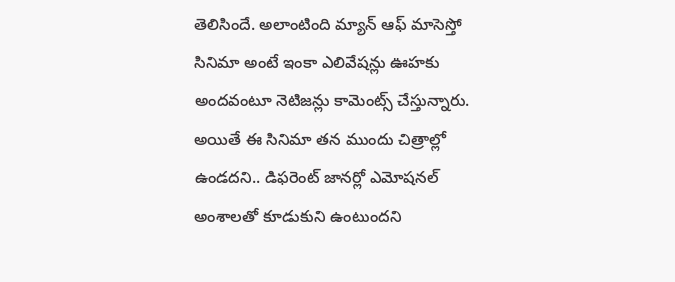తెలిసిందే. అలాంటింది మ్యాన్ ఆఫ్ మాసెస్తో సినిమా అంటే ఇంకా ఎలివేషన్లు ఊహకు అందవంటూ నెటిజన్లు కామెంట్స్ చేస్తున్నారు. అయితే ఈ సినిమా తన ముందు చిత్రాల్లో ఉండదని.. డిఫరెంట్ జానర్లో ఎమోషనల్ అంశాలతో కూడుకుని ఉంటుందని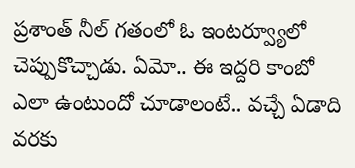ప్రశాంత్ నీల్ గతంలో ఓ ఇంటర్వ్యూలో చెప్పుకొచ్చాడు. ఏమో.. ఈ ఇద్దరి కాంబో ఎలా ఉంటుందో చూడాలంటే.. వచ్చే ఏడాది వరకు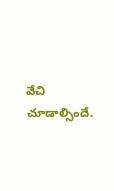వేచి చూడాల్సిందే.